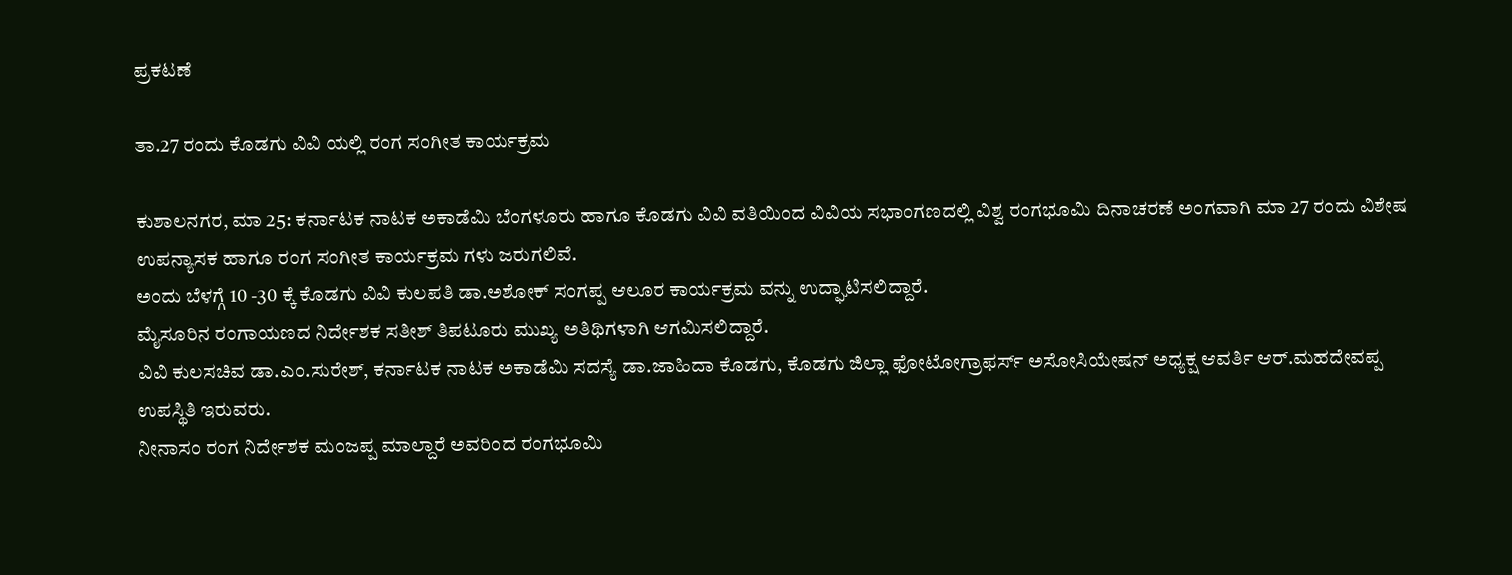ಪ್ರಕಟಣೆ

ತಾ.27 ರಂದು ಕೊಡಗು ವಿವಿ ಯಲ್ಲಿ ರಂಗ ಸಂಗೀತ ಕಾರ್ಯಕ್ರಮ

ಕುಶಾಲನಗರ, ಮಾ 25: ಕರ್ನಾಟಕ ನಾಟಕ ಅಕಾಡೆಮಿ ಬೆಂಗಳೂರು ಹಾಗೂ ಕೊಡಗು ವಿವಿ ವತಿಯಿಂದ ವಿವಿಯ ಸಭಾಂಗಣದಲ್ಲಿ ವಿಶ್ವ ರಂಗಭೂಮಿ ದಿನಾಚರಣೆ ಅಂಗವಾಗಿ ಮಾ 27 ರಂದು ವಿಶೇಷ ಉಪನ್ಯಾಸಕ ಹಾಗೂ ರಂಗ ಸಂಗೀತ ಕಾರ್ಯಕ್ರಮ ಗಳು ಜರುಗಲಿವೆ.
ಅಂದು ಬೆಳಗ್ಗೆ 10 -30 ಕ್ಕೆ ಕೊಡಗು ವಿವಿ ಕುಲಪತಿ ಡಾ.ಅಶೋಕ್ ಸಂಗಪ್ಪ ಆಲೂರ ಕಾರ್ಯಕ್ರಮ ವನ್ನು ಉದ್ಘಾಟಿಸಲಿದ್ದಾರೆ.
ಮೈಸೂರಿನ ರಂಗಾಯಣದ ನಿರ್ದೇಶಕ ಸತೀಶ್ ತಿಪಟೂರು ಮುಖ್ಯ ಅತಿಥಿಗಳಾಗಿ ಆಗಮಿಸಲಿದ್ದಾರೆ.
ವಿವಿ ಕುಲಸಚಿವ ಡಾ.ಎಂ.ಸುರೇಶ್, ಕರ್ನಾಟಕ ನಾಟಕ ಅಕಾಡೆಮಿ ಸದಸ್ಯೆ ಡಾ.ಜಾಹಿದಾ ಕೊಡಗು, ಕೊಡಗು ಜಿಲ್ಲಾ ಫೋಟೋಗ್ರಾಫರ್ಸ್ ಅಸೋಸಿಯೇಷನ್ ಅಧ್ಯಕ್ಷ ಆವರ್ತಿ ಆರ್.ಮಹದೇವಪ್ಪ ಉಪಸ್ಥಿತಿ ಇರುವರು.
ನೀನಾಸಂ ರಂಗ ನಿರ್ದೇಶಕ ಮಂಜಪ್ಪ ಮಾಲ್ದಾರೆ ಅವರಿಂದ ರಂಗಭೂಮಿ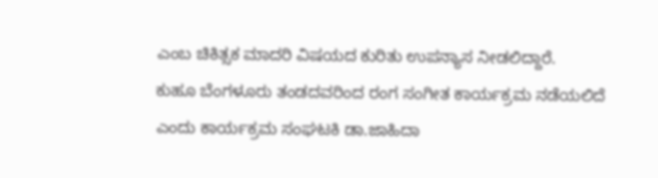ಎಂಬ ಚಿಕಿತ್ಸಕ ಮಾದರಿ ವಿಷಯದ ಕುರಿತು ಉಪನ್ಯಾಸ ನೀಡಲಿದ್ದಾರೆ.
ಕುಹೂ ಬೆಂಗಳೂರು ತಂಡದವರಿಂದ ರಂಗ ಸಂಗೀತ ಕಾರ್ಯಕ್ರಮ ನಡೆಯಲಿದೆ ಎಂದು ಕಾರ್ಯಕ್ರಮ ಸಂಘಟಕಿ ಡಾ.ಜಾಹಿದಾ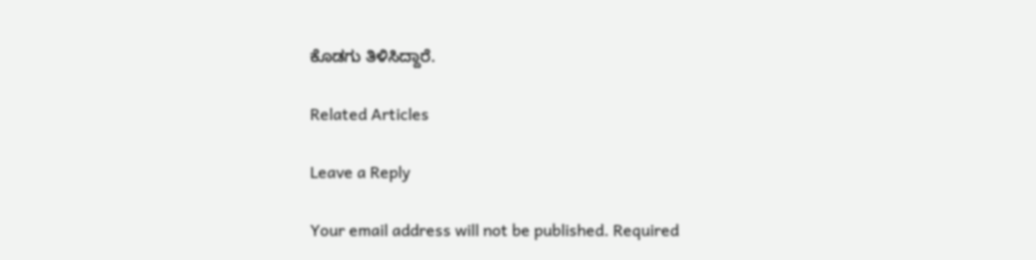ಕೊಡಗು ತಿಳಿಸಿದ್ದಾರೆ.

Related Articles

Leave a Reply

Your email address will not be published. Required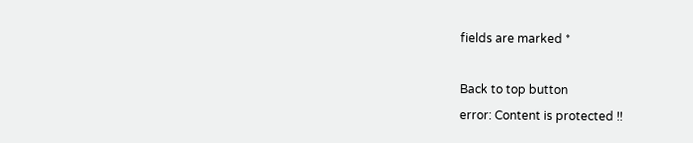fields are marked *

Back to top button
error: Content is protected !!